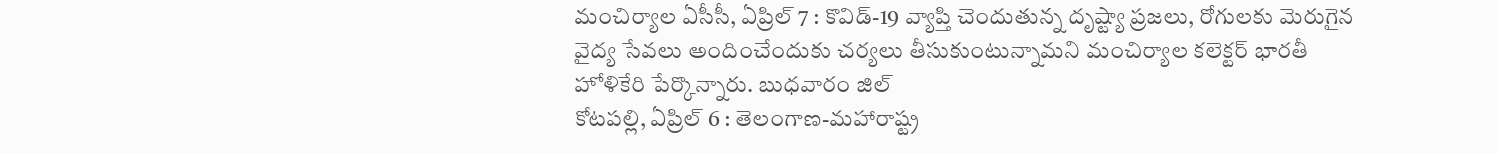మంచిర్యాల ఏసీసీ, ఏప్రిల్ 7 : కొవిడ్-19 వ్యాప్తి చెందుతున్న దృష్ట్యా ప్రజలు, రోగులకు మెరుగైన వైద్య సేవలు అందించేందుకు చర్యలు తీసుకుంటున్నామని మంచిర్యాల కలెక్టర్ భారతీ హోళికేరి పేర్కొన్నారు. బుధవారం జిల్
కోటపల్లి, ఏప్రిల్ 6 : తెలంగాణ-మహారాష్ట్ర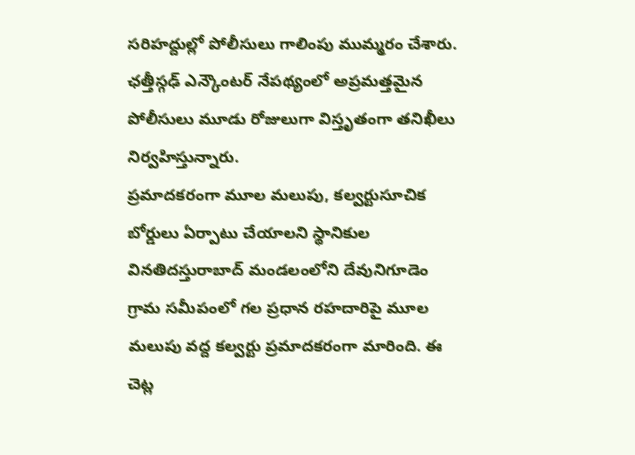సరిహద్దుల్లో పోలీసులు గాలింపు ముమ్మరం చేశారు. ఛత్తీస్గఢ్ ఎన్కౌంటర్ నేపథ్యంలో అప్రమత్తమైన పోలీసులు మూడు రోజులుగా విస్తృతంగా తనిఖీలు నిర్వహిస్తున్నారు.
ప్రమాదకరంగా మూల మలుపు, కల్వర్టుసూచిక బోర్డులు ఏర్పాటు చేయాలని స్థానికుల వినతిదస్తురాబాద్ మండలంలోని దేవునిగూడెం గ్రామ సమీపంలో గల ప్రధాన రహదారిపై మూల మలుపు వద్ద కల్వర్టు ప్రమాదకరంగా మారింది. ఈ చెట్ల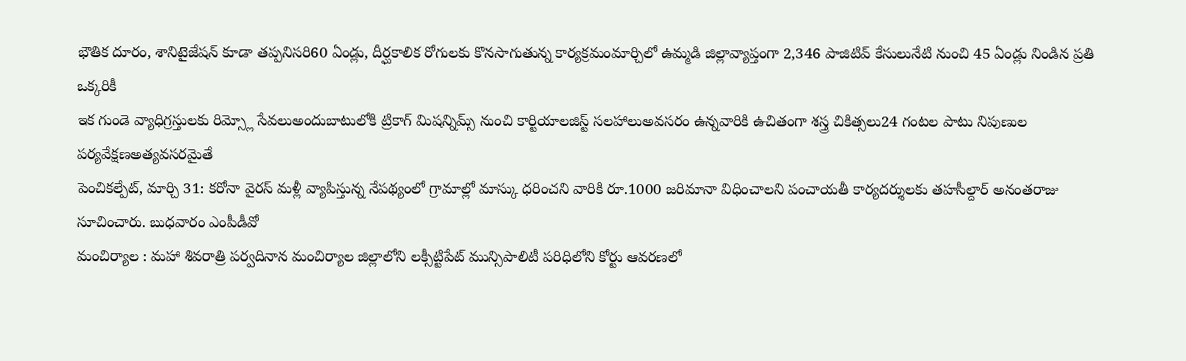భౌతిక దూరం, శానిటైజేషన్ కూడా తప్పనిసరి60 ఏండ్లు, దీర్ఘకాలిక రోగులకు కొనసాగుతున్న కార్యక్రమంమార్చిలో ఉమ్మడి జిల్లావ్యాప్తంగా 2,346 పాజిటివ్ కేసులునేటి నుంచి 45 ఏండ్లు నిండిన ప్రతి ఒక్కరికీ
ఇక గుండె వ్యాధిగ్రస్తులకు రిమ్స్లో సేవలుఅందుబాటులోకి ట్రికాగ్ మిషన్నిమ్స్ నుంచి కార్టియాలజిస్ట్ సలహాలుఅవసరం ఉన్నవారికి ఉచితంగా శస్త్ర చికిత్సలు24 గంటల పాటు నిపుణుల పర్యవేక్షణఅత్యవసరమైతే
పెంచికల్పేట్, మార్చి 31: కరోనా వైరస్ మళ్లీ వ్యాపిస్తున్న నేపథ్యంలో గ్రామాల్లో మాస్కు ధరించని వారికి రూ.1000 జరిమానా విధించాలని పంచాయతీ కార్యదర్శులకు తహసీల్దార్ అనంతరాజు సూచించారు. బుధవారం ఎంపీడీవో
మంచిర్యాల : మహా శివరాత్రి పర్వదినాన మంచిర్యాల జిల్లాలోని లక్సీట్టిపేట్ మున్సిపాలిటీ పరిధిలోని కోర్టు ఆవరణలో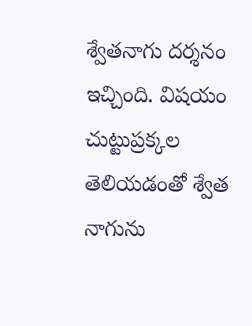శ్వేతనాగు దర్శనం ఇచ్చింది. విషయం చుట్టుప్రక్కల తెలియడంతో శ్వేత నాగును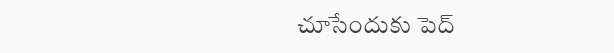చూసేందుకు పెద్